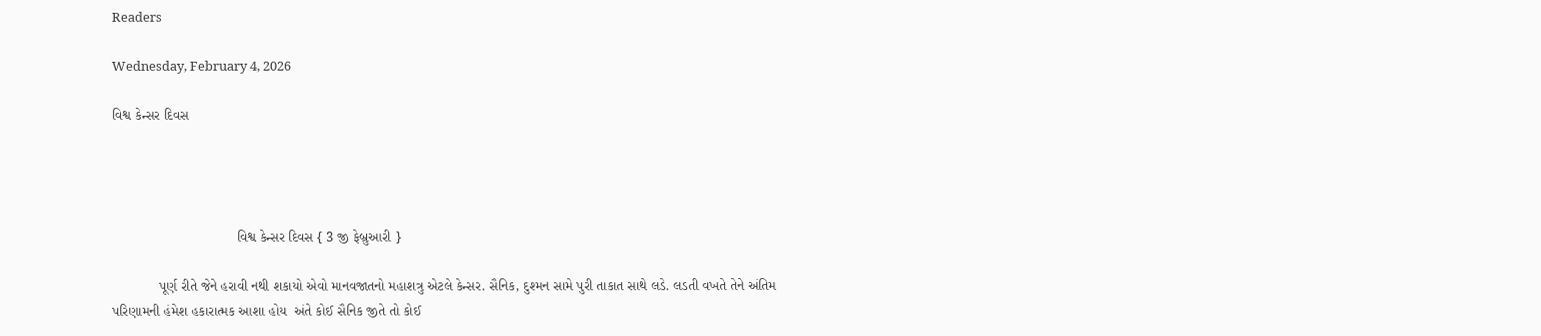Readers

Wednesday, February 4, 2026

વિશ્વ કેન્સર દિવસ




                                વિશ્વ કેન્સર દિવસ { 3 જી ફેબ્રુઆરી }

            પૂર્ણ રીતે જેને હરાવી નથી શકાયો એવો માનવજાતનો મહાશત્રુ એટલે કેન્સર. સૈનિક, દુશ્મન સામે પુરી તાકાત સાથે લડે. લડતી વખતે તેને અંતિમ પરિણામની હંમેશ હકારાત્મક આશા હોય  અંતે કોઈ સૈનિક જીતે તો કોઈ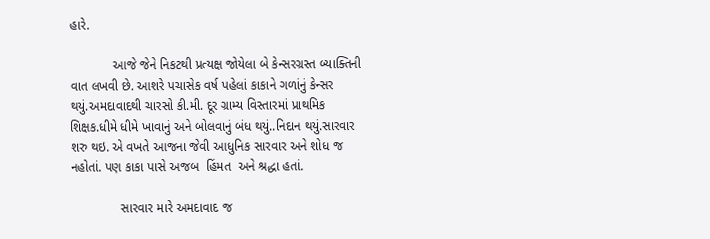હારે.

            આજે જેને નિકટથી પ્રત્યક્ષ જોયેલા બે કેન્સરગ્રસ્ત બ્યાક્તિની વાત લખવી છે. આશરે પચાસેક વર્ષ પહેલાં કાકાને ગળાંનું કેન્સર થયું.અમદાવાદથી ચારસો કી.મી. દૂર ગ્રામ્ય વિસ્તારમાં પ્રાથમિક શિક્ષક.ધીમે ધીમે ખાવાનું અને બોલવાનું બંધ થયું..નિદાન થયું.સારવાર શરુ થઇ. એ વખતે આજના જેવી આધુનિક સારવાર અને શોધ જ નહોતાં. પણ કાકા પાસે અજબ  હિંમત  અને શ્રદ્ધા હતાં.

              સારવાર મારે અમદાવાદ જ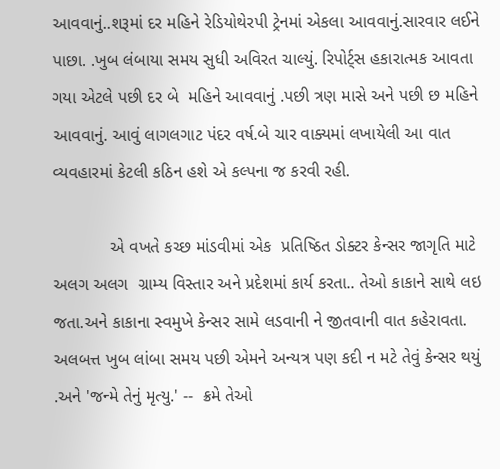આવવાનું..શરૂમાં દર મહિને રેડિયોથેરપી ટ્રેનમાં એકલા આવવાનું.સારવાર લઈને પાછા. .ખુબ લંબાયા સમય સુધી અવિરત ચાલ્યું. રિપોર્ટ્સ હકારાત્મક આવતા ગયા એટલે પછી દર બે  મહિને આવવાનું .પછી ત્રણ માસે અને પછી છ મહિને આવવાનું. આવું લાગલગાટ પંદર વર્ષ.બે ચાર વાક્યમાં લખાયેલી આ વાત વ્યવહારમાં કેટલી કઠિન હશે એ કલ્પના જ કરવી રહી.

            એ વખતે કચ્છ માંડવીમાં એક  પ્રતિષ્ઠિત ડોક્ટર કેન્સર જાગૃતિ માટે અલગ અલગ  ગ્રામ્ય વિસ્તાર અને પ્રદેશમાં કાર્ય કરતા.. તેઓ કાકાને સાથે લઇ જતા.અને કાકાના સ્વમુખે કેન્સર સામે લડવાની ને જીતવાની વાત કહેરાવતા. અલબત્ત ખુબ લાંબા સમય પછી એમને અન્યત્ર પણ કદી ન મટે તેવું કેન્સર થયું .અને 'જન્મે તેનું મૃત્યુ.' --  ક્રમે તેઓ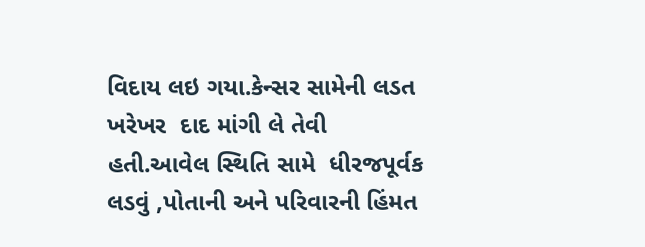વિદાય લઇ ગયા.કેન્સર સામેની લડત ખરેખર  દાદ માંગી લે તેવી હતી.આવેલ સ્થિતિ સામે  ધીરજપૂર્વક લડવું ,પોતાની અને પરિવારની હિંમત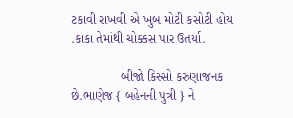ટકાવી રાખવી એ ખુબ મોટી કસોટી હોય .કાકા તેમાંથી ચોક્કસ પાર ઉતર્યા.

              બીજો કિસ્સો કરુણાજનક છે.ભાણેજ { બહેનની પુત્રી } ને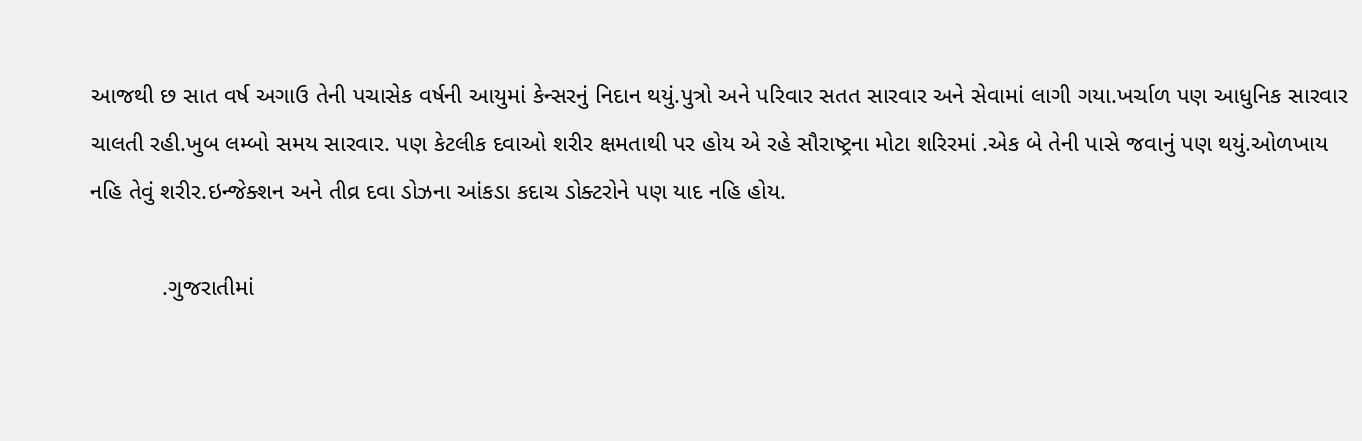આજથી છ સાત વર્ષ અગાઉ તેની પચાસેક વર્ષની આયુમાં કેન્સરનું નિદાન થયું.પુત્રો અને પરિવાર સતત સારવાર અને સેવામાં લાગી ગયા.ખર્ચાળ પણ આધુનિક સારવાર ચાલતી રહી.ખુબ લમ્બો સમય સારવાર. પણ કેટલીક દવાઓ શરીર ક્ષમતાથી પર હોય એ રહે સૌરાષ્ટ્રના મોટા શરિરમાં .એક બે તેની પાસે જવાનું પણ થયું.ઓળખાય નહિ તેવું શરીર.ઇન્જેક્શન અને તીવ્ર દવા ડોઝના આંકડા કદાચ ડોક્ટરોને પણ યાદ નહિ હોય.

           .ગુજરાતીમાં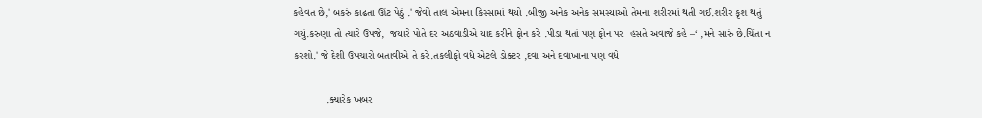કહેવત છે,' બકરું કાઢતા ઊંટ પેઠું .' જેવો તાલ એમના કિસ્સામાં થયો .બીજી અનેક અનેક સમસ્યાઓ તેમના શરીરમાં થતી ગઈ.શરીર કૃશ થતું ગયું.કરુણા તો ત્યારે ઉપજે,  જયારે પોતે દર અઠવાડીએ યાદ કરીને ફોન કરે .પીડા થતાં પણ ફોન પર  હસતે અવાજે કહે –‘ ,મને સારું છે.ચિંતા ન કરશો.' જે દેશી ઉપચારો બતાવીએ તે કરે.તકલીફો વધે એટલે ડોક્ટર ,દવા અને દવાખાના પણ વધે

           .ક્યારેક ખબર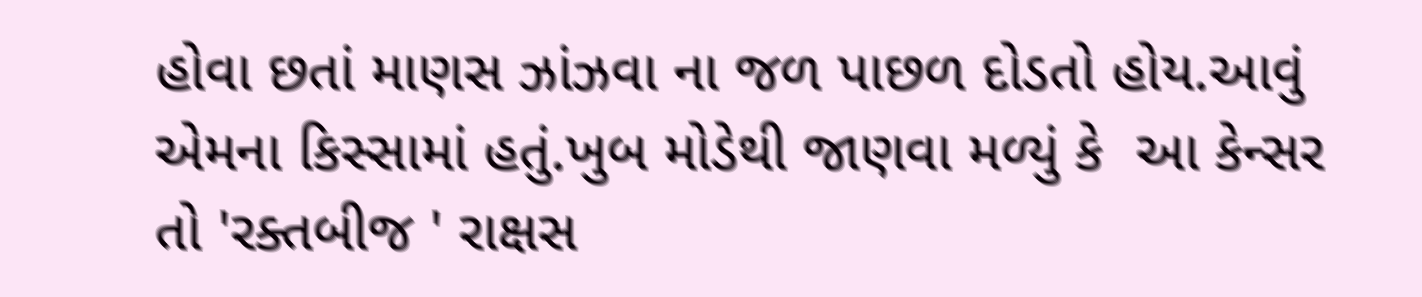હોવા છતાં માણસ ઝાંઝવા ના જળ પાછળ દોડતો હોય.આવું એમના કિસ્સામાં હતું.ખુબ મોડેથી જાણવા મળ્યું કે  આ કેન્સર તો 'રક્તબીજ ' રાક્ષસ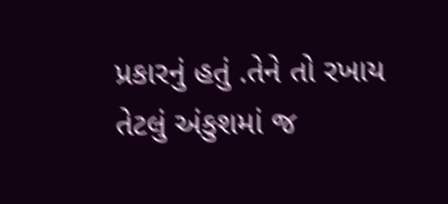પ્રકારનું હતું .તેને તો રખાય તેટલું અંકુશમાં જ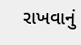રાખવાનું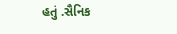હતું .સૈનિક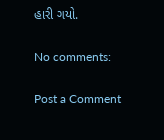હારી ગયો.

No comments:

Post a Comment